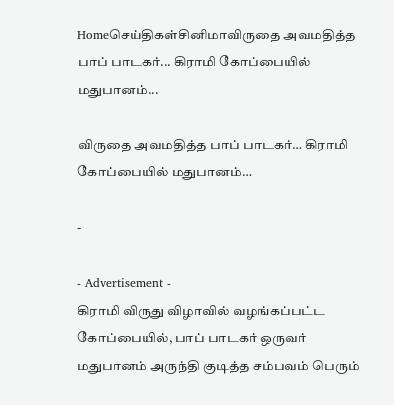Homeசெய்திகள்சினிமாவிருதை அவமதித்த பாப் பாடகர்... கிராமி கோப்பையில் மதுபானம்...

விருதை அவமதித்த பாப் பாடகர்… கிராமி கோப்பையில் மதுபானம்…

-

- Advertisement -
கிராமி விருது விழாவில் வழங்கப்பட்ட கோப்பையில், பாப் பாடகர் ஒருவர் மதுபானம் அருந்தி குடித்த சம்பவம் பெரும்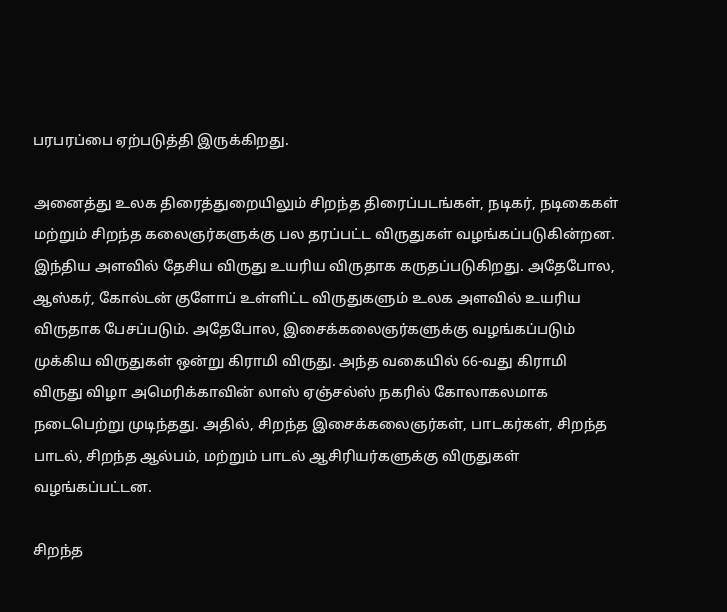பரபரப்பை ஏற்படுத்தி இருக்கிறது.

அனைத்து உலக திரைத்துறையிலும் சிறந்த திரைப்படங்கள், நடிகர், நடிகைகள் மற்றும் சிறந்த கலைஞர்களுக்கு பல தரப்பட்ட விருதுகள் வழங்கப்படுகின்றன. இந்திய அளவில் தேசிய விருது உயரிய விருதாக கருதப்படுகிறது. அதேபோல, ஆஸ்கர், கோல்டன் குளோப் உள்ளிட்ட விருதுகளும் உலக அளவில் உயரிய விருதாக பேசப்படும். அதேபோல, இசைக்கலைஞர்களுக்கு வழங்கப்படும் முக்கிய விருதுகள் ஒன்று கிராமி விருது. அந்த வகையில் 66-வது கிராமி விருது விழா அமெரிக்காவின் லாஸ் ஏஞ்சல்ஸ் நகரில் கோலாகலமாக நடைபெற்று முடிந்தது. அதில், சிறந்த இசைக்கலைஞர்கள், பாடகர்கள், சிறந்த பாடல், சிறந்த ஆல்பம், மற்றும் பாடல் ஆசிரியர்களுக்கு விருதுகள் வழங்கப்பட்டன.

சிறந்த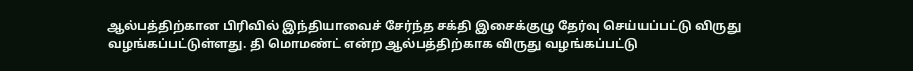ஆல்பத்திற்கான பிரிவில் இந்தியாவைச் சேர்ந்த சக்தி இசைக்குழு தேர்வு செய்யப்பட்டு விருது வழங்கப்பட்டுள்ளது. தி மொமண்ட் என்ற ஆல்பத்திற்காக விருது வழங்கப்பட்டு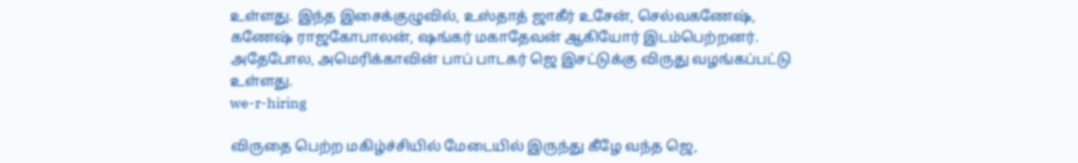உள்ளது. இந்த இசைக்குழுவில், உஸ்தாத் ஜாகீர் உசேன், செல்வகணேஷ், கணேஷ் ராஜகோபாலன், ஷங்கர் மகாதேவன் ஆகியோர் இடம்பெற்றனர். அதேபோல, அமெரிக்காவின் பாப் பாடகர் ஜெ இசட்டுக்கு விருது வழங்கப்பட்டு உள்ளது.
we-r-hiring

விருதை பெற்ற மகிழ்ச்சியில் மேடையில் இருந்து கீழே வந்த ஜெ,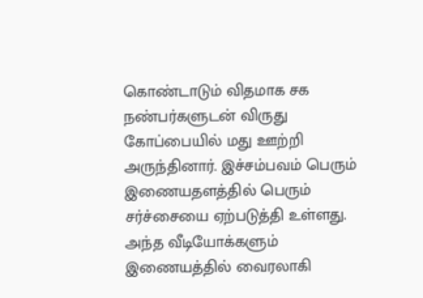கொண்டாடும் விதமாக சக நண்பர்களுடன் விருது கோப்பையில் மது ஊற்றி அருந்தினார். இச்சம்பவம் பெரும் இணையதளத்தில் பெரும் சர்ச்சையை ஏற்படுத்தி உள்ளது. அந்த வீடியோக்களும் இணையத்தில் வைரலாகி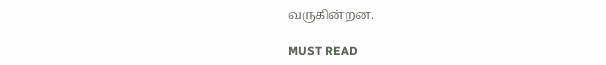வருகின்றன.

MUST READ